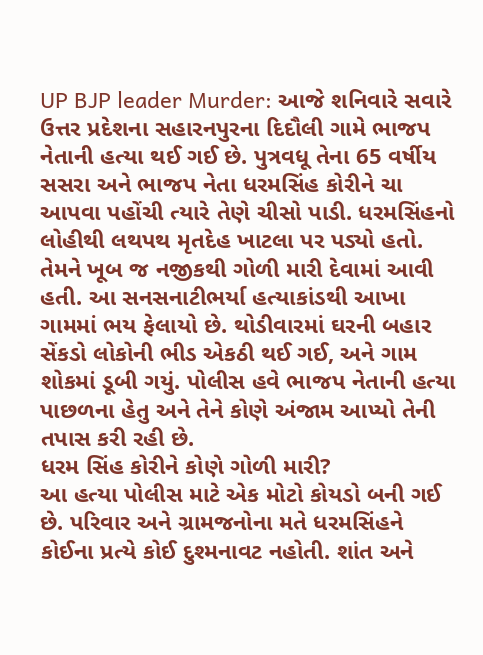UP BJP leader Murder: આજે શનિવારે સવારે ઉત્તર પ્રદેશના સહારનપુરના દિદૌલી ગામે ભાજપ નેતાની હત્યા થઈ ગઈ છે. પુત્રવધૂ તેના 65 વર્ષીય સસરા અને ભાજપ નેતા ધરમસિંહ કોરીને ચા આપવા પહોંચી ત્યારે તેણે ચીસો પાડી. ધરમસિંહનો લોહીથી લથપથ મૃતદેહ ખાટલા પર પડ્યો હતો. તેમને ખૂબ જ નજીકથી ગોળી મારી દેવામાં આવી હતી. આ સનસનાટીભર્યા હત્યાકાંડથી આખા ગામમાં ભય ફેલાયો છે. થોડીવારમાં ઘરની બહાર સેંકડો લોકોની ભીડ એકઠી થઈ ગઈ, અને ગામ શોકમાં ડૂબી ગયું. પોલીસ હવે ભાજપ નેતાની હત્યા પાછળના હેતુ અને તેને કોણે અંજામ આપ્યો તેની તપાસ કરી રહી છે.
ધરમ સિંહ કોરીને કોણે ગોળી મારી?
આ હત્યા પોલીસ માટે એક મોટો કોયડો બની ગઈ છે. પરિવાર અને ગ્રામજનોના મતે ધરમસિંહને કોઈના પ્રત્યે કોઈ દુશ્મનાવટ નહોતી. શાંત અને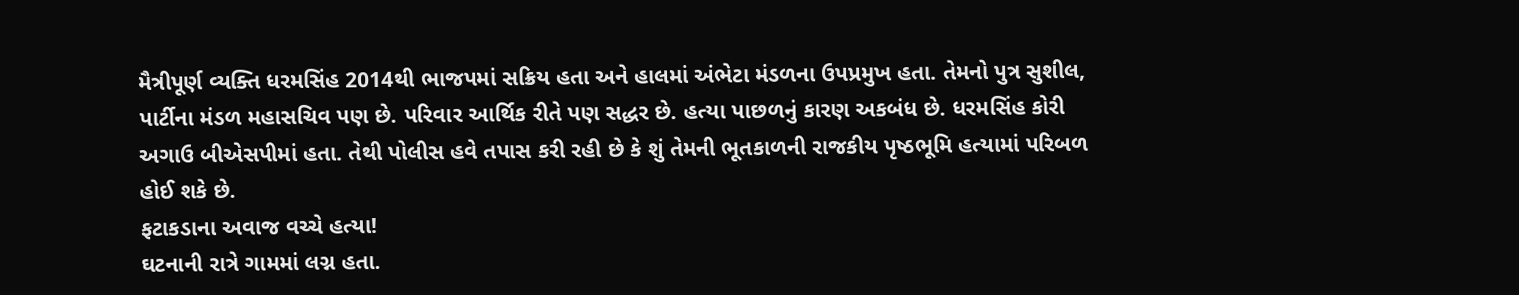મૈત્રીપૂર્ણ વ્યક્તિ ધરમસિંહ 2014થી ભાજપમાં સક્રિય હતા અને હાલમાં અંભેટા મંડળના ઉપપ્રમુખ હતા. તેમનો પુત્ર સુશીલ, પાર્ટીના મંડળ મહાસચિવ પણ છે. પરિવાર આર્થિક રીતે પણ સદ્ધર છે. હત્યા પાછળનું કારણ અકબંધ છે. ધરમસિંહ કોરી અગાઉ બીએસપીમાં હતા. તેથી પોલીસ હવે તપાસ કરી રહી છે કે શું તેમની ભૂતકાળની રાજકીય પૃષ્ઠભૂમિ હત્યામાં પરિબળ હોઈ શકે છે.
ફટાકડાના અવાજ વચ્ચે હત્યા!
ઘટનાની રાત્રે ગામમાં લગ્ન હતા.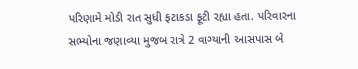પરિણામે મોડી રાત સુધી ફટાકડા ફૂટી રહ્યા હતા. પરિવારના સભ્યોના જણાવ્યા મુજબ રાત્રે 2 વાગ્યાની આસપાસ બે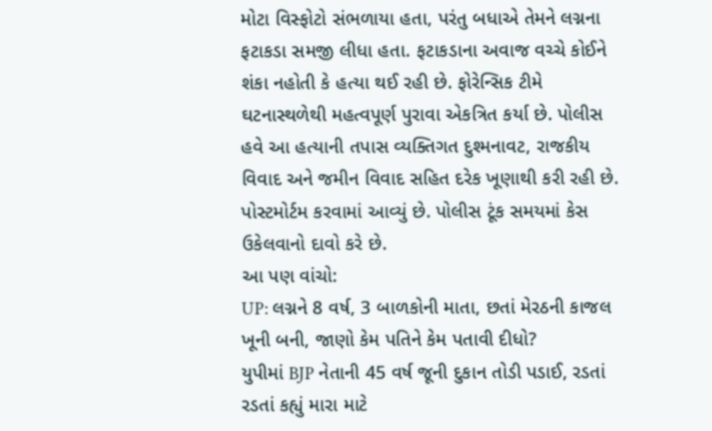મોટા વિસ્ફોટો સંભળાયા હતા, પરંતુ બધાએ તેમને લગ્નના ફટાકડા સમજી લીધા હતા. ફટાકડાના અવાજ વચ્ચે કોઈને શંકા નહોતી કે હત્યા થઈ રહી છે. ફોરેન્સિક ટીમે ઘટનાસ્થળેથી મહત્વપૂર્ણ પુરાવા એકત્રિત કર્યા છે. પોલીસ હવે આ હત્યાની તપાસ વ્યક્તિગત દુશ્મનાવટ, રાજકીય વિવાદ અને જમીન વિવાદ સહિત દરેક ખૂણાથી કરી રહી છે. પોસ્ટમોર્ટમ કરવામાં આવ્યું છે. પોલીસ ટૂંક સમયમાં કેસ ઉકેલવાનો દાવો કરે છે.
આ પણ વાંચો:
UP: લગ્નને 8 વર્ષ, 3 બાળકોની માતા, છતાં મેરઠની કાજલ ખૂની બની, જાણો કેમ પતિને કેમ પતાવી દીધો?
યુપીમાં BJP નેતાની 45 વર્ષ જૂની દુકાન તોડી પડાઈ, રડતાં રડતાં કહ્યું મારા માટે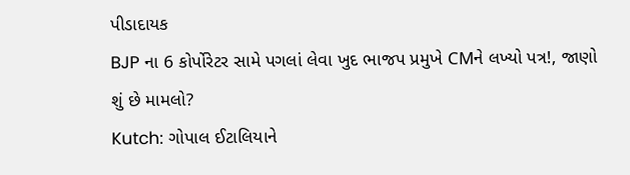પીડાદાયક
BJP ના 6 કોર્પોરેટર સામે પગલાં લેવા ખુદ ભાજપ પ્રમુખે CMને લખ્યો પત્ર!, જાણો શું છે મામલો?
Kutch: ગોપાલ ઈટાલિયાને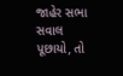જાહેર સભા સવાલ પૂછાયો, તો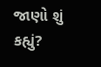જાણો શું કહ્યું?